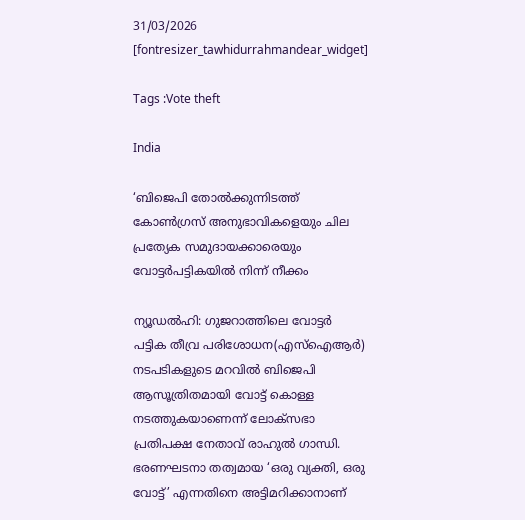31/03/2026
[fontresizer_tawhidurrahmandear_widget]

Tags :Vote theft

India

‘ബിജെപി തോല്‍ക്കുന്നിടത്ത് കോണ്‍ഗ്രസ് അനുഭാവികളെയും ചില പ്രത്യേക സമുദായക്കാരെയും വോട്ടര്‍പട്ടികയില്‍ നിന്ന് നീക്കം

ന്യൂഡല്‍ഹി: ഗുജറാത്തിലെ വോട്ടര്‍ പട്ടിക തീവ്ര പരിശോധന(എസ്‌ഐആര്‍) നടപടികളുടെ മറവില്‍ ബിജെപി ആസൂത്രിതമായി വോട്ട് കൊള്ള നടത്തുകയാണെന്ന് ലോക്സഭാ പ്രതിപക്ഷ നേതാവ് രാഹുല്‍ ഗാന്ധി. ഭരണഘടനാ തത്വമായ ‘ഒരു വ്യക്തി, ഒരു വോട്ട്’ എന്നതിനെ അട്ടിമറിക്കാനാണ്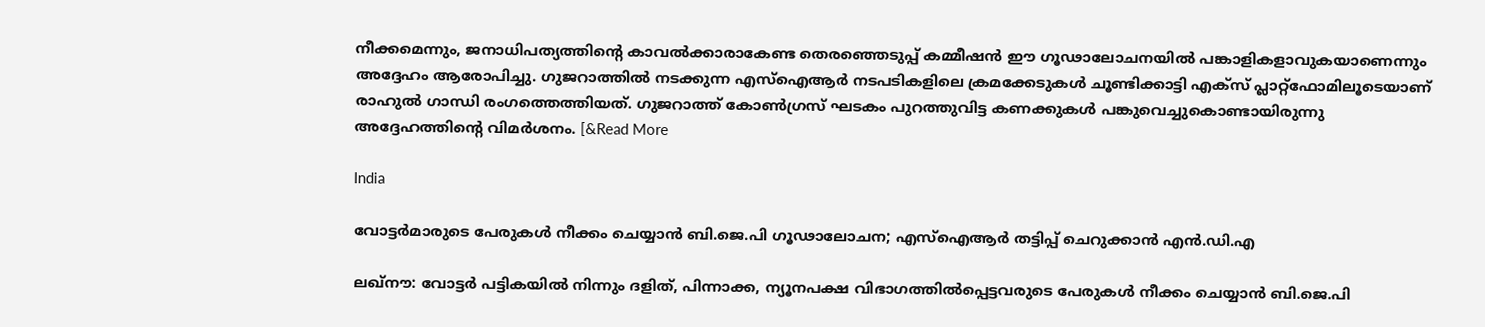നീക്കമെന്നും, ജനാധിപത്യത്തിന്റെ കാവല്‍ക്കാരാകേണ്ട തെരഞ്ഞെടുപ്പ് കമ്മീഷന്‍ ഈ ഗൂഢാലോചനയില്‍ പങ്കാളികളാവുകയാണെന്നും അദ്ദേഹം ആരോപിച്ചു. ഗുജറാത്തില്‍ നടക്കുന്ന എസ്‌ഐആര്‍ നടപടികളിലെ ക്രമക്കേടുകള്‍ ചൂണ്ടിക്കാട്ടി എക്സ് പ്ലാറ്റ്ഫോമിലൂടെയാണ് രാഹുല്‍ ഗാന്ധി രംഗത്തെത്തിയത്. ഗുജറാത്ത് കോണ്‍ഗ്രസ് ഘടകം പുറത്തുവിട്ട കണക്കുകള്‍ പങ്കുവെച്ചുകൊണ്ടായിരുന്നു അദ്ദേഹത്തിന്റെ വിമര്‍ശനം. [&Read More

India

വോട്ടര്‍മാരുടെ പേരുകള്‍ നീക്കം ചെയ്യാന്‍ ബി.ജെ.പി ഗൂഢാലോചന; എസ്‌ഐആര്‍ തട്ടിപ്പ് ചെറുക്കാന്‍ എന്‍.ഡി.എ

ലഖ്നൗ: വോട്ടര്‍ പട്ടികയില്‍ നിന്നും ദളിത്, പിന്നാക്ക, ന്യൂനപക്ഷ വിഭാഗത്തില്‍പ്പെട്ടവരുടെ പേരുകള്‍ നീക്കം ചെയ്യാന്‍ ബി.ജെ.പി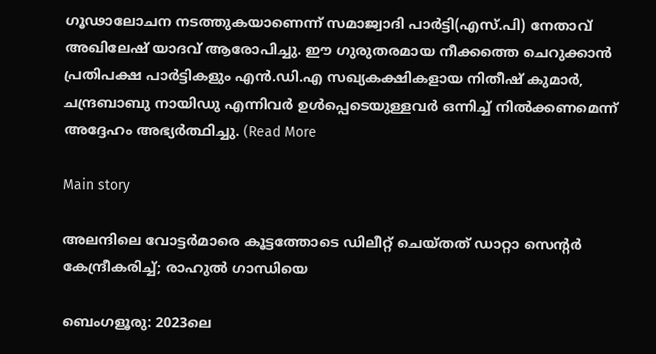ഗൂഢാലോചന നടത്തുകയാണെന്ന് സമാജ്വാദി പാര്‍ട്ടി(എസ്.പി) നേതാവ് അഖിലേഷ് യാദവ് ആരോപിച്ചു. ഈ ഗുരുതരമായ നീക്കത്തെ ചെറുക്കാന്‍ പ്രതിപക്ഷ പാര്‍ട്ടികളും എന്‍.ഡി.എ സഖ്യകക്ഷികളായ നിതീഷ് കുമാര്‍, ചന്ദ്രബാബു നായിഡു എന്നിവര്‍ ഉള്‍പ്പെടെയുള്ളവര്‍ ഒന്നിച്ച് നില്‍ക്കണമെന്ന് അദ്ദേഹം അഭ്യര്‍ത്ഥിച്ചു. (Read More

Main story

അലന്ദിലെ വോട്ടര്‍മാരെ കൂട്ടത്തോടെ ഡിലീറ്റ് ചെയ്തത് ഡാറ്റാ സെന്റര്‍ കേന്ദ്രീകരിച്ച്; രാഹുല്‍ ഗാന്ധിയെ

ബെംഗളൂരു: 2023ലെ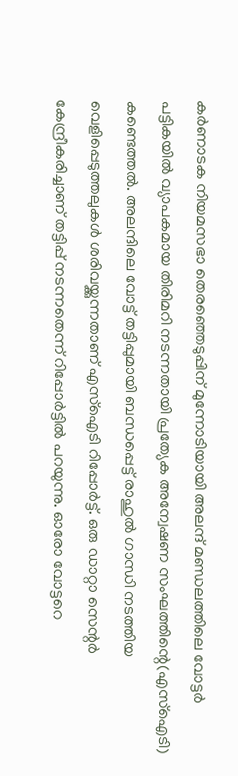കര്‍ണാടക നിയമസഭാ തെരഞ്ഞെടുപ്പിന് മുന്നോടിയായി അലന്ദ് മണ്ഡലത്തിലെ വോട്ടര്‍ പട്ടികയില്‍ വ്യാപകമായ തിരിമറി നടന്നതായി പ്രത്യേക അന്വേഷണ സംഘത്തിന്റെ(എസ്‌ഐടി) കണ്ടെത്തല്‍. അലന്ദിലെ വോട്ട് തട്ടിപ്പുമായി ബന്ധപ്പെട്ട് രാഹുല്‍ ഗാന്ധി നടത്തിയ വെളിപ്പെടുത്തലുകള്‍ ശരിവയ്ക്കുന്നതാണ് എസ്‌ഐടി റിപ്പോര്‍ട്ട്. ഒരു ഡാറ്റാ സെന്റര്‍ കേന്ദ്രീകരിച്ചാണ് തട്ടിപ്പ് നടന്നതെന്ന് റിപ്പോര്‍ട്ടില്‍ പറയുന്നു. ഓരോ വോട്ടറെ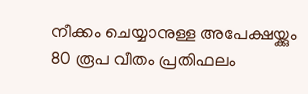നീക്കം ചെയ്യാനുള്ള അപേക്ഷയ്ക്കും 80 രൂപ വീതം പ്രതിഫലം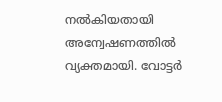നല്‍കിയതായി അന്വേഷണത്തില്‍ വ്യക്തമായി. വോട്ടര്‍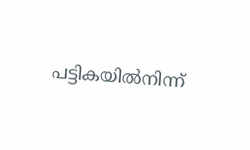പട്ടികയില്‍നിന്ന്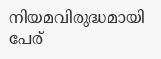നിയമവിരുദ്ധമായി പേര്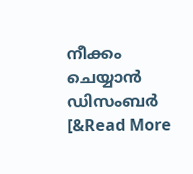നീക്കം ചെയ്യാന്‍ ഡിസംബര്‍ [&Read More